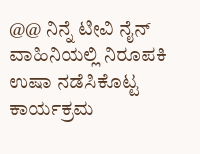@@ ನಿನ್ನೆ ಟೀವಿ ನೈನ್ ವಾಹಿನಿಯಲ್ಲಿ ನಿರೂಪಕಿ ಉಷಾ ನಡೆಸಿಕೊಟ್ಟ ಕಾರ್ಯಕ್ರಮ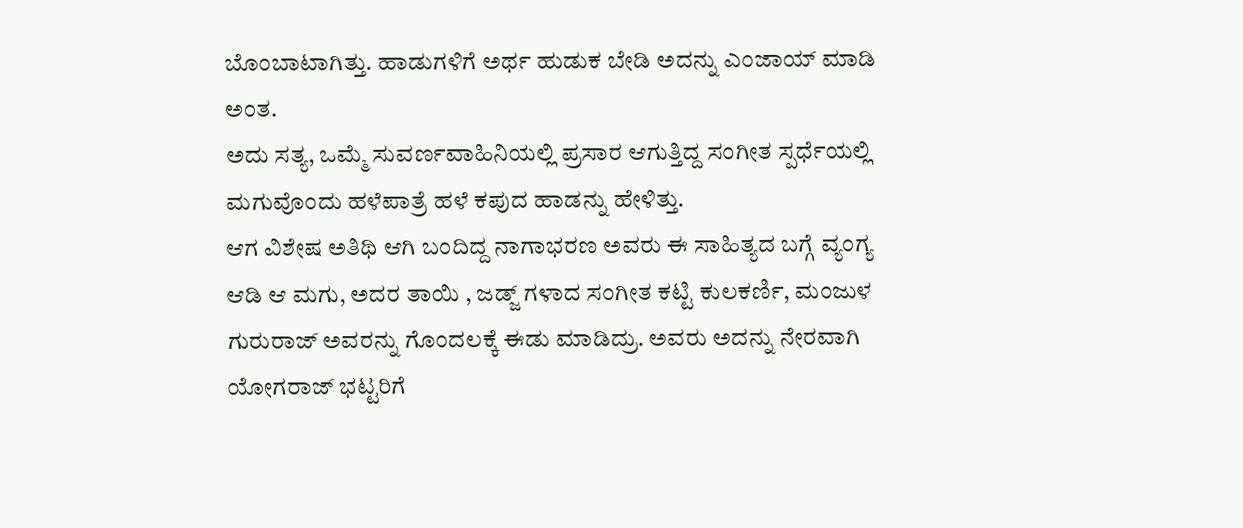ಬೊಂಬಾಟಾಗಿತ್ತು. ಹಾಡುಗಳಿಗೆ ಅರ್ಥ ಹುಡುಕ ಬೇಡಿ ಅದನ್ನು ಎಂಜಾಯ್ ಮಾಡಿ ಅಂತ.
ಅದು ಸತ್ಯ, ಒಮ್ಮೆ ಸುವರ್ಣವಾಹಿನಿಯಲ್ಲಿ ಪ್ರಸಾರ ಆಗುತ್ತಿದ್ದ ಸಂಗೀತ ಸ್ಪರ್ಧೆಯಲ್ಲಿ ಮಗುವೊಂದು ಹಳೆಪಾತ್ರೆ ಹಳೆ ಕಪುದ ಹಾಡನ್ನು ಹೇಳಿತ್ತು.
ಆಗ ವಿಶೇಷ ಅತಿಥಿ ಆಗಿ ಬಂದಿದ್ದ ನಾಗಾಭರಣ ಅವರು ಈ ಸಾಹಿತ್ಯದ ಬಗ್ಗೆ ವ್ಯಂಗ್ಯ ಆಡಿ ಆ ಮಗು, ಅದರ ತಾಯಿ , ಜಡ್ಜ್ ಗಳಾದ ಸಂಗೀತ ಕಟ್ಟಿ ಕುಲಕರ್ಣಿ, ಮಂಜುಳ ಗುರುರಾಜ್ ಅವರನ್ನು ಗೊಂದಲಕ್ಕೆ ಈಡು ಮಾಡಿದ್ರು. ಅವರು ಅದನ್ನು ನೇರವಾಗಿ ಯೋಗರಾಜ್ ಭಟ್ಟರಿಗೆ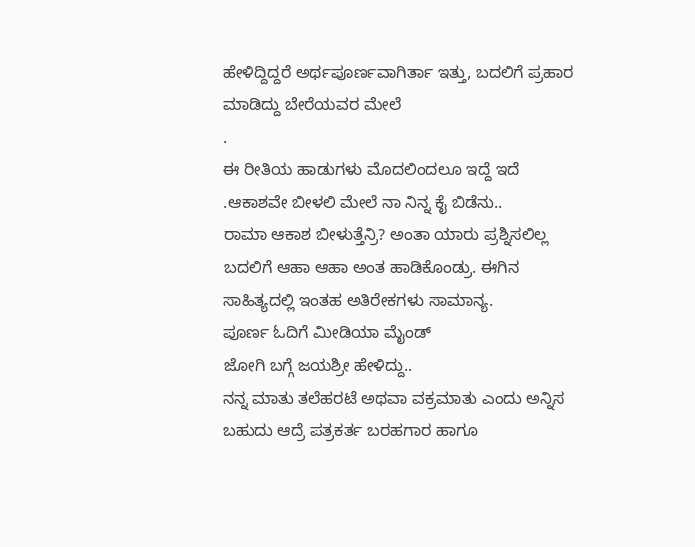ಹೇಳಿದ್ದಿದ್ದರೆ ಅರ್ಥಪೂರ್ಣವಾಗಿರ್ತಾ ಇತ್ತು, ಬದಲಿಗೆ ಪ್ರಹಾರ ಮಾಡಿದ್ದು ಬೇರೆಯವರ ಮೇಲೆ
.
ಈ ರೀತಿಯ ಹಾಡುಗಳು ಮೊದಲಿಂದಲೂ ಇದ್ದೆ ಇದೆ .ಆಕಾಶವೇ ಬೀಳಲಿ ಮೇಲೆ ನಾ ನಿನ್ನ ಕೈ ಬಿಡೆನು..
ರಾಮಾ ಆಕಾಶ ಬೀಳುತ್ತೆನ್ರಿ? ಅಂತಾ ಯಾರು ಪ್ರಶ್ನಿಸಲಿಲ್ಲ ಬದಲಿಗೆ ಆಹಾ ಆಹಾ ಅಂತ ಹಾಡಿಕೊಂಡ್ರು. ಈಗಿನ ಸಾಹಿತ್ಯದಲ್ಲಿ ಇಂತಹ ಅತಿರೇಕಗಳು ಸಾಮಾನ್ಯ.
ಪೂರ್ಣ ಓದಿಗೆ ಮೀಡಿಯಾ ಮೈಂಡ್
ಜೋಗಿ ಬಗ್ಗೆ ಜಯಶ್ರೀ ಹೇಳಿದ್ದು..
ನನ್ನ ಮಾತು ತಲೆಹರಟೆ ಅಥವಾ ವಕ್ರಮಾತು ಎಂದು ಅನ್ನಿಸ ಬಹುದು ಆದ್ರೆ ಪತ್ರಕರ್ತ ಬರಹಗಾರ ಹಾಗೂ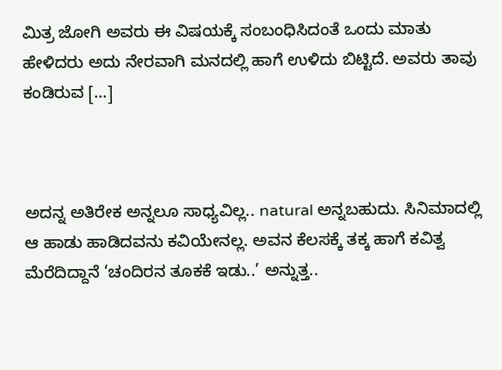ಮಿತ್ರ ಜೋಗಿ ಅವರು ಈ ವಿಷಯಕ್ಕೆ ಸಂಬಂಧಿಸಿದಂತೆ ಒಂದು ಮಾತು ಹೇಳಿದರು ಅದು ನೇರವಾಗಿ ಮನದಲ್ಲಿ ಹಾಗೆ ಉಳಿದು ಬಿಟ್ಟಿದೆ. ಅವರು ತಾವು ಕಂಡಿರುವ […]



ಅದನ್ನ ಅತಿರೇಕ ಅನ್ನಲೂ ಸಾಧ್ಯವಿಲ್ಲ.. natural ಅನ್ನಬಹುದು. ಸಿನಿಮಾದಲ್ಲಿ ಆ ಹಾಡು ಹಾಡಿದವನು ಕವಿಯೇನಲ್ಲ. ಅವನ ಕೆಲಸಕ್ಕೆ ತಕ್ಕ ಹಾಗೆ ಕವಿತ್ವ ಮೆರೆದಿದ್ದಾನೆ ‘ಚಂದಿರನ ತೂಕಕೆ ಇಡು..’ ಅನ್ನುತ್ತ..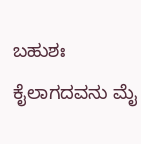ಬಹುಶಃ ಕೈಲಾಗದವನು ಮೈ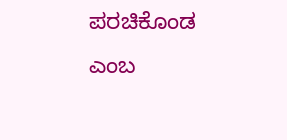ಪರಚಿಕೊಂಡ ಎಂಬ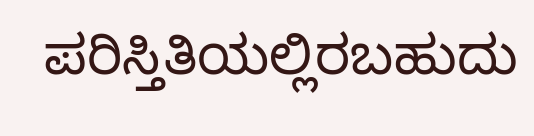ಪರಿಸ್ತಿತಿಯಲ್ಲಿರಬಹುದು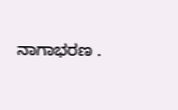ನಾಗಾಭರಣ .